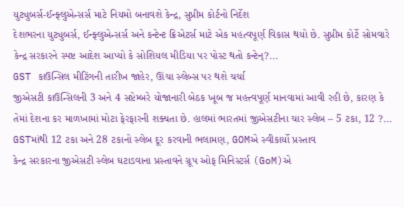યુટ્યુબર્સ-ઈન્ફ્લુએન્સર્સ માટે નિયમો બનાવશે કેન્દ્ર, સુપ્રીમ કોર્ટનો નિર્દેશ
દેશભરના યુટ્યુબર્સ, ઈન્ફ્લુએન્સર્સ અને કન્ટેન્ટ ક્રિએટર્સ માટે એક મહત્વપૂર્ણ વિકાસ થયો છે. સુપ્રીમ કોર્ટે સોમવારે કેન્દ્ર સરકારને સ્પષ્ટ આદેશ આપ્યો કે સોશિયલ મીડિયા પર પોસ્ટ થતો કન્ટેન્?...
GST કાઉન્સિલ મીટિંગની તારીખ જાહેર, ઊંચા સ્લેબ્સ પર થશે ચર્ચા
જીએસટી કાઉન્સિલની 3 અને 4 સપ્ટેમ્બરે યોજાનારી બેઠક ખૂબ જ મહત્ત્વપૂર્ણ માનવામાં આવી રહી છે, કારણ કે તેમાં દેશના કર માળખામાં મોટા ફેરફારની શક્યતા છે. હાલમાં ભારતમાં જીએસટીના ચાર સ્લેબ – 5 ટકા, 12 ?...
GSTમાંથી 12 ટકા અને 28 ટકાનો સ્લેબ દૂર કરવાની ભલામણ, GOMએ સ્વીકાર્યો પ્રસ્તાવ
કેન્દ્ર સરકારના જીએસટી સ્લેબ ઘટાડવાના પ્રસ્તાવને ગ્રૂપ ઓફ મિનિસ્ટર્સ (GoM)એ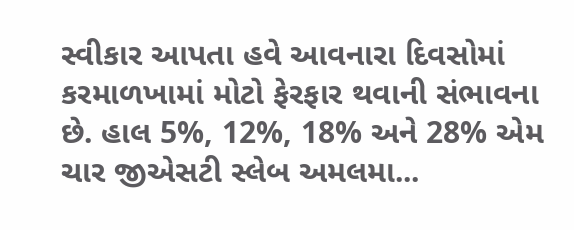સ્વીકાર આપતા હવે આવનારા દિવસોમાં કરમાળખામાં મોટો ફેરફાર થવાની સંભાવના છે. હાલ 5%, 12%, 18% અને 28% એમ ચાર જીએસટી સ્લેબ અમલમા...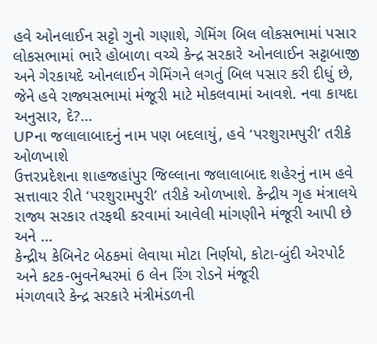હવે ઓનલાઈન સટ્ટો ગુનો ગણાશે, ગેમિંગ બિલ લોકસભામાં પસાર
લોકસભામાં ભારે હોબાળા વચ્ચે કેન્દ્ર સરકારે ઓનલાઈન સટ્ટાબાજી અને ગેરકાયદે ઓનલાઈન ગેમિંગને લગતું બિલ પસાર કરી દીધું છે, જેને હવે રાજ્યસભામાં મંજૂરી માટે મોકલવામાં આવશે. નવા કાયદા અનુસાર, દે?...
UPના જલાલાબાદનું નામ પણ બદલાયું, હવે ‘પરશુરામપુરી’ તરીકે ઓળખાશે
ઉત્તરપ્રદેશના શાહજહાંપુર જિલ્લાના જલાલાબાદ શહેરનું નામ હવે સત્તાવાર રીતે ‘પરશુરામપુરી’ તરીકે ઓળખાશે. કેન્દ્રીય ગૃહ મંત્રાલયે રાજ્ય સરકાર તરફથી કરવામાં આવેલી માંગણીને મંજૂરી આપી છે અને ...
કેન્દ્રીય કેબિનેટ બેઠકમાં લેવાયા મોટા નિર્ણયો, કોટા-બુંદી એરપોર્ટ અને કટક-ભુવનેશ્વરમાં 6 લેન રિંગ રોડને મંજૂરી
મંગળવારે કેન્દ્ર સરકારે મંત્રીમંડળની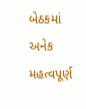બેઠકમાં અનેક મહત્વપૂર્ણ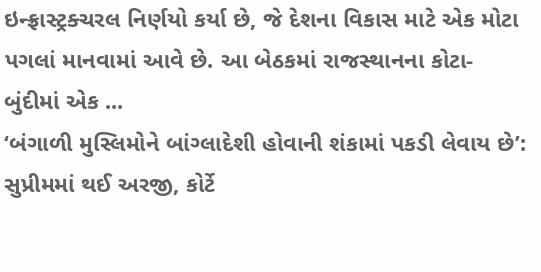ઇન્ફ્રાસ્ટ્રક્ચરલ નિર્ણયો કર્યા છે, જે દેશના વિકાસ માટે એક મોટા પગલાં માનવામાં આવે છે. આ બેઠકમાં રાજસ્થાનના કોટા-બુંદીમાં એક ...
‘બંગાળી મુસ્લિમોને બાંગ્લાદેશી હોવાની શંકામાં પકડી લેવાય છે’: સુપ્રીમમાં થઈ અરજી, કોર્ટે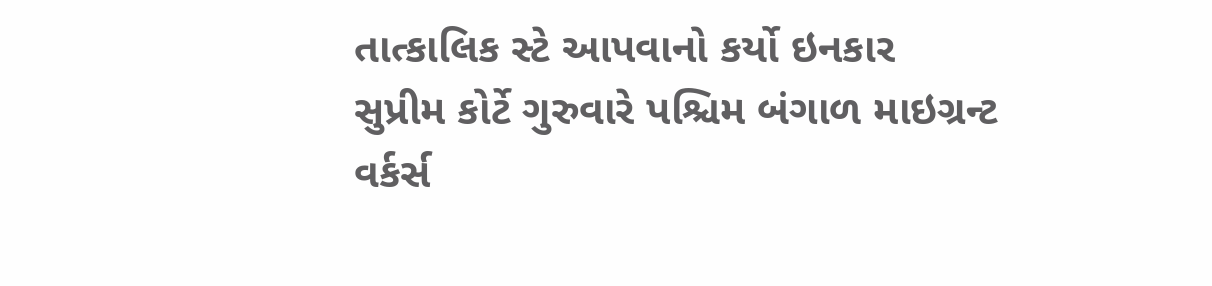તાત્કાલિક સ્ટે આપવાનો કર્યો ઇનકાર
સુપ્રીમ કોર્ટે ગુરુવારે પશ્ચિમ બંગાળ માઇગ્રન્ટ વર્કર્સ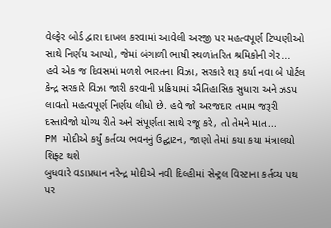વેલ્ફેર બોર્ડ દ્વારા દાખલ કરવામાં આવેલી અરજી પર મહત્વપૂર્ણ ટિપ્પણીઓ સાથે નિર્ણય આપ્યો, જેમાં બંગાળી ભાષી સ્થળાંતરિત શ્રમિકોની ગેર...
હવે એક જ દિવસમાં મળશે ભારતના વિઝા, સરકારે શરૂ કર્યા નવા બે પોર્ટલ
કેન્દ્ર સરકારે વિઝા જારી કરવાની પ્રક્રિયામાં ઐતિહાસિક સુધારા અને ઝડપ લાવતો મહત્વપૂર્ણ નિર્ણય લીધો છે. હવે જો અરજદાર તમામ જરૂરી દસ્તાવેજો યોગ્ય રીતે અને સંપૂર્ણતા સાથે રજૂ કરે, તો તેમને માત...
PM મોદીએ કર્યું કર્તવ્ય ભવનનું ઉદ્ઘાટન, જાણો તેમાં કયા કયા મંત્રાલયો શિફ્ટ થશે
બુધવારે વડાપ્રધાન નરેન્દ્ર મોદીએ નવી દિલ્હીમાં સેન્ટ્રલ વિસ્ટાના કર્તવ્ય પથ પર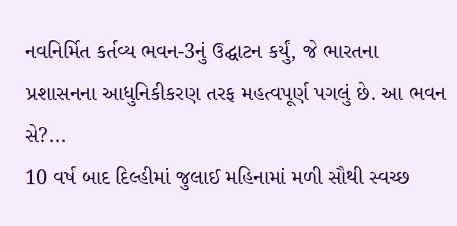નવનિર્મિત કર્તવ્ય ભવન-3નું ઉદ્ઘાટન કર્યું, જે ભારતના પ્રશાસનના આધુનિકીકરણ તરફ મહત્વપૂર્ણ પગલું છે. આ ભવન સે?...
10 વર્ષ બાદ દિલ્હીમાં જુલાઈ મહિનામાં મળી સૌથી સ્વચ્છ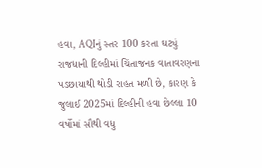હવા, AQIનું સ્તર 100 કરતા ઘટ્યું
રાજધાની દિલ્હીમાં ચિંતાજનક વાતાવરણના પડછાયાથી થોડી રાહત મળી છે, કારણ કે જુલાઈ 2025માં દિલ્હીની હવા છેલ્લા 10 વર્ષોમાં સૌથી વધુ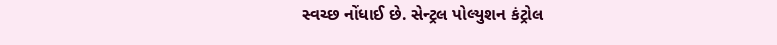સ્વચ્છ નોંધાઈ છે. સેન્ટ્રલ પોલ્યુશન કંટ્રોલ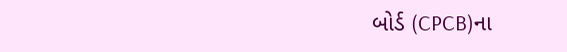બોર્ડ (CPCB)ના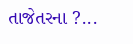તાજેતરના ?...